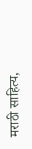मराठी साहित्य,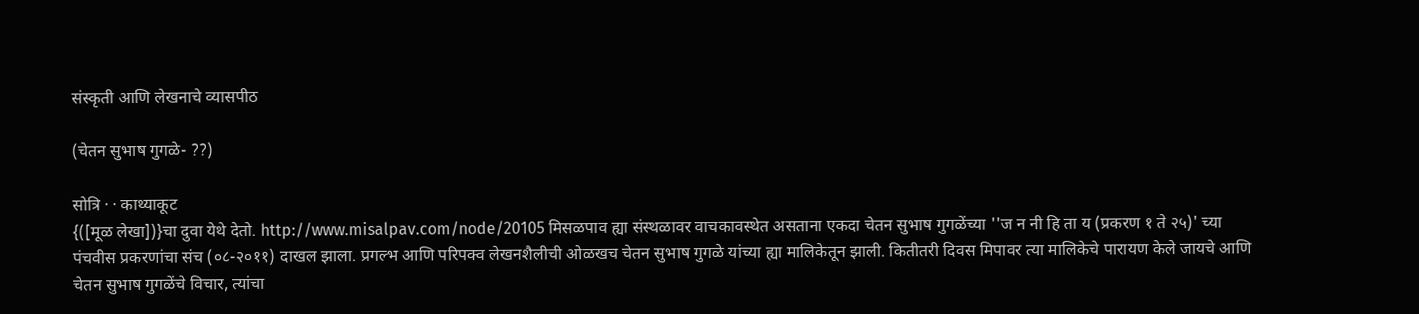संस्कृती आणि लेखनाचे व्यासपीठ

(चेतन सुभाष गुगळे- ??)

सोत्रि · · काथ्याकूट
{([मूळ लेखा])}चा दुवा येथे देतो. http://www.misalpav.com/node/20105 मिसळपाव ह्या संस्थळावर वाचकावस्थेत असताना एकदा चेतन सुभाष गुगळेंच्या ''ज न नी हि ता य (प्रकरण १ ते २५)' च्या पंचवीस प्रकरणांचा संच (०८-२०११) दाखल झाला. प्रगल्भ आणि परिपक्व लेखनशैलीची ओळखच चेतन सुभाष गुगळे यांच्या ह्या मालिकेतून झाली. कितीतरी दिवस मिपावर त्या मालिकेचे पारायण केले जायचे आणि चेतन सुभाष गुगळेंचे विचार, त्यांचा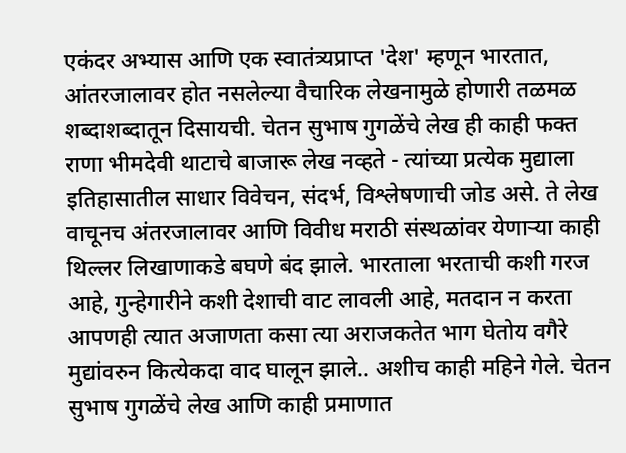एकंदर अभ्यास आणि एक स्वातंत्र्यप्राप्त 'देश' म्हणून भारतात, आंतरजालावर होत नसलेल्या वैचारिक लेखनामुळे होणारी तळमळ शब्दाशब्दातून दिसायची. चेतन सुभाष गुगळेंचे लेख ही काही फक्त राणा भीमदेवी थाटाचे बाजारू लेख नव्हते - त्यांच्या प्रत्येक मुद्याला इतिहासातील साधार विवेचन, संदर्भ, विश्लेषणाची जोड असे. ते लेख वाचूनच अंतरजालावर आणि विवीध मराठी स‍ंस्थळांवर येणार्‍या काही थिल्लर लिखाणाकडे बघणे बंद झाले. भारताला भरताची कशी गरज आहे, गुन्हेगारीने कशी देशाची वाट लावली आहे, मतदान न करता आपणही त्यात अजाणता कसा त्या अराजकतेत भाग घेतोय वगैरे मुद्यांवरुन कित्येकदा वाद घालून झाले.. अशीच काही महिने गेले. चेतन सुभाष गुगळेंचे लेख आणि काही प्रमाणात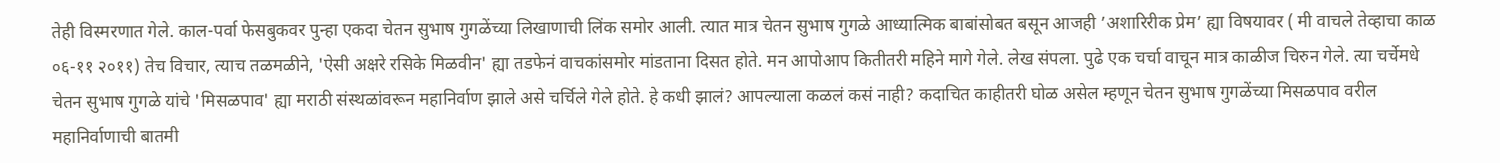तेही विस्मरणात गेले. काल-पर्वा फेसबुकवर पुन्हा एकदा चेतन सुभाष गुगळेंच्या लिखाणाची लिंक समोर आली. त्यात मात्र चेतन सुभाष गुगळे आध्यात्मिक बाबांसोबत बसून आजही ’अशारिरीक प्रेम’ ह्या विषयावर ( मी वाचले तेव्हाचा काळ ०६-११ २०११) तेच विचार, त्याच तळमळीने, 'ऐसी अक्षरे रसिके मिळवीन' ह्या तडफेनं वाचकांसमोर मांडताना दिसत होते. मन आपोआप कितीतरी महिने मागे गेले. लेख संपला. पुढे एक चर्चा वाचून मात्र काळीज चिरुन गेले. त्या चर्चेमधे चेतन सुभाष गुगळे यांचे 'मिसळपाव' ह्या मराठी संस्थळांवरून महानिर्वाण झाले असे चर्चिले गेले होते. हे कधी झालं? आपल्याला कळलं कसं नाही? कदाचित काहीतरी घोळ असेल म्हणून चेतन सुभाष गुगळेंच्या मिसळपाव वरील महानिर्वाणाची बातमी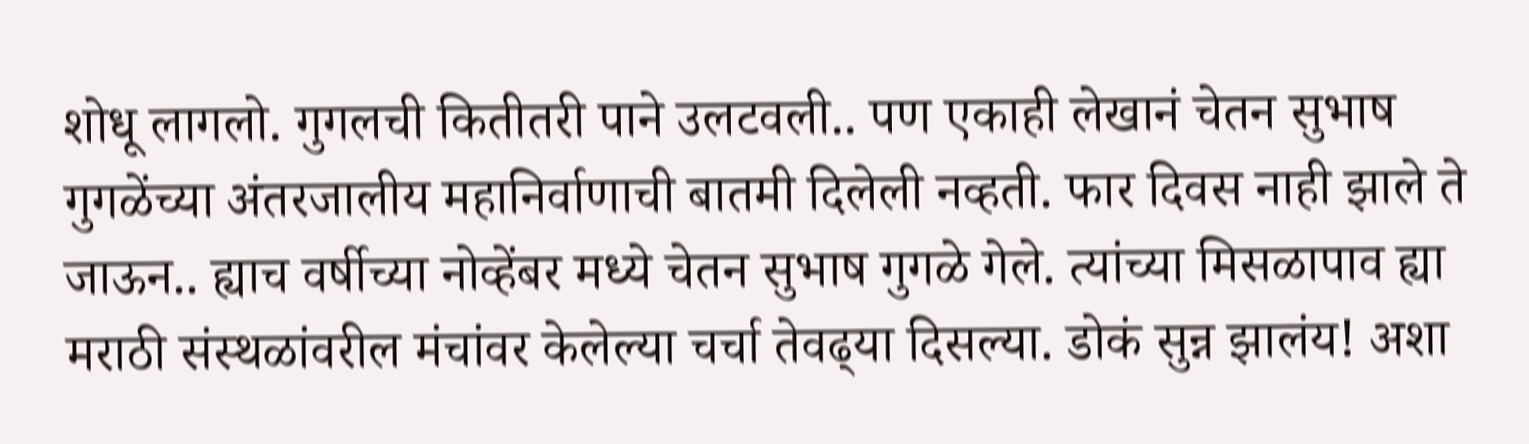शोधू लागलो. गुगलची कितीतरी पाने उलटवली.. पण एकाही लेखानं चेतन सुभाष गुगळेंच्या अंतरजालीय महानिर्वाणाची बातमी दिलेली नव्हती. फार दिवस नाही झाले ते जाऊन.. ह्याच वर्षीच्या नोव्हेंबर मध्‍ये चेतन सुभाष गुगळे गेले. त्यांच्या मिसळापाव ह्या मराठी स‍ंस्थळांवरील मंचांवर केलेल्या चर्चा तेवढ्‍या दिसल्या. डोकं सुन्न झालंय! अशा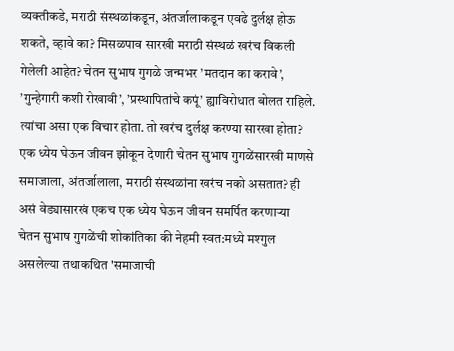व्यक्तीकडे, मराठी स‍ंस्थळांकडून, अंतर्जालाकडून एवढे दुर्लक्ष होऊ शकते, व्हावे का? मिसळपाव सारखी मराठी स‍ंस्थळं खरंच विकली गेलेली आहेत? चेतन सुभाष गुगळे जन्मभर ’मतदान का करावे’, ’गुन्हेगारी कशी रोखावी’, ’प्रस्थापितांचे क‍पूं’ ह्याविरोधात बोलत राहिले. त्यांचा असा एक विचार होता. तो खरंच दुर्लक्ष करण्‍या सारखा होता? एक ध्‍येय घेऊन जीवन झोकून देणारी चेतन सुभाष गुगळेंसारखी माणसे समाजाला, अंतर्जालाला, मराठी स‍ंस्थळांना खरंच नको असतात? ही असं वेड्यासारखं एकच एक ध्‍येय घेऊन जीवन समर्पित करणार्‍या चेतन सुभाष गुगळेंची शोकांतिका की नेहमी स्वत:मध्‍ये मश्गुल असलेल्या तथाकथित 'समाजाची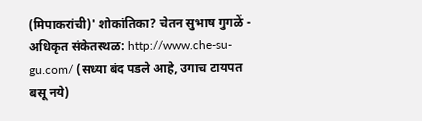(मिपाकरांची)' शोकांतिका? चेतन सुभाष गुगळें - अधिकृत संकेतस्‍थळ: http://www.che-su-gu.com/ (सध्या बंद पडले आहे, उगाच टायपत बसू नये)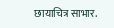छायाचित्र साभार.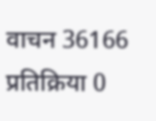वाचन 36166 प्रतिक्रिया 0